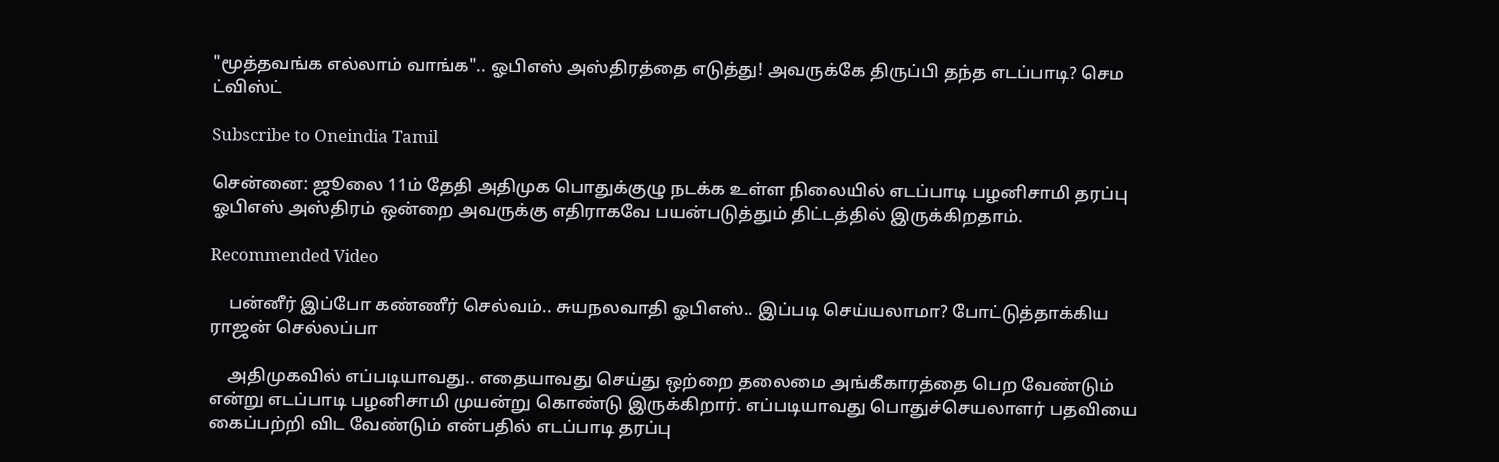"மூத்தவங்க எல்லாம் வாங்க".. ஓபிஎஸ் அஸ்திரத்தை எடுத்து! அவருக்கே திருப்பி தந்த எடப்பாடி? செம ட்விஸ்ட்

Subscribe to Oneindia Tamil

சென்னை: ஜூலை 11ம் தேதி அதிமுக பொதுக்குழு நடக்க உள்ள நிலையில் எடப்பாடி பழனிசாமி தரப்பு ஓபிஎஸ் அஸ்திரம் ஒன்றை அவருக்கு எதிராகவே பயன்படுத்தும் திட்டத்தில் இருக்கிறதாம்.

Recommended Video

    பன்னீர் இப்போ கண்ணீர் செல்வம்.. சுயநலவாதி ஓபிஎஸ்.. இப்படி செய்யலாமா? போட்டுத்தாக்கிய ராஜன் செல்லப்பா

    அதிமுகவில் எப்படியாவது.. எதையாவது செய்து ஒற்றை தலைமை அங்கீகாரத்தை பெற வேண்டும் என்று எடப்பாடி பழனிசாமி முயன்று கொண்டு இருக்கிறார். எப்படியாவது பொதுச்செயலாளர் பதவியை கைப்பற்றி விட வேண்டும் என்பதில் எடப்பாடி தரப்பு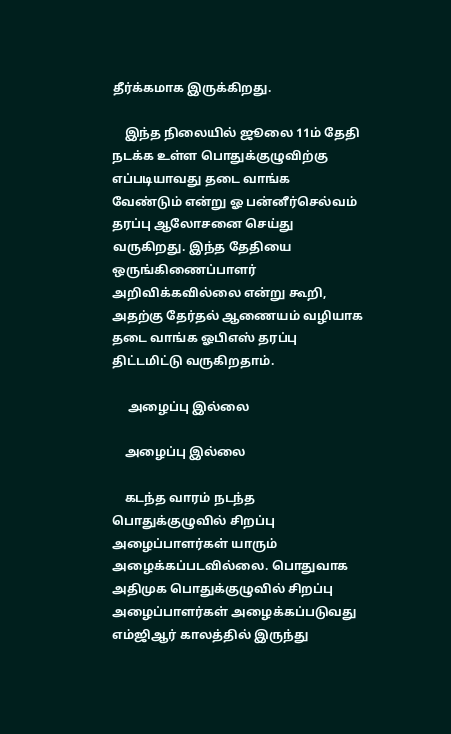தீர்க்கமாக இருக்கிறது.

    இந்த நிலையில் ஜூலை 11ம் தேதி நடக்க உள்ள பொதுக்குழுவிற்கு எப்படியாவது தடை வாங்க வேண்டும் என்று ஓ பன்னீர்செல்வம் தரப்பு ஆலோசனை செய்து வருகிறது. இந்த தேதியை ஒருங்கிணைப்பாளர் அறிவிக்கவில்லை என்று கூறி, அதற்கு தேர்தல் ஆணையம் வழியாக தடை வாங்க ஓபிஎஸ் தரப்பு திட்டமிட்டு வருகிறதாம்.

     அழைப்பு இல்லை

    அழைப்பு இல்லை

    கடந்த வாரம் நடந்த பொதுக்குழுவில் சிறப்பு அழைப்பாளர்கள் யாரும் அழைக்கப்படவில்லை. பொதுவாக அதிமுக பொதுக்குழுவில் சிறப்பு அழைப்பாளர்கள் அழைக்கப்படுவது எம்ஜிஆர் காலத்தில் இருந்து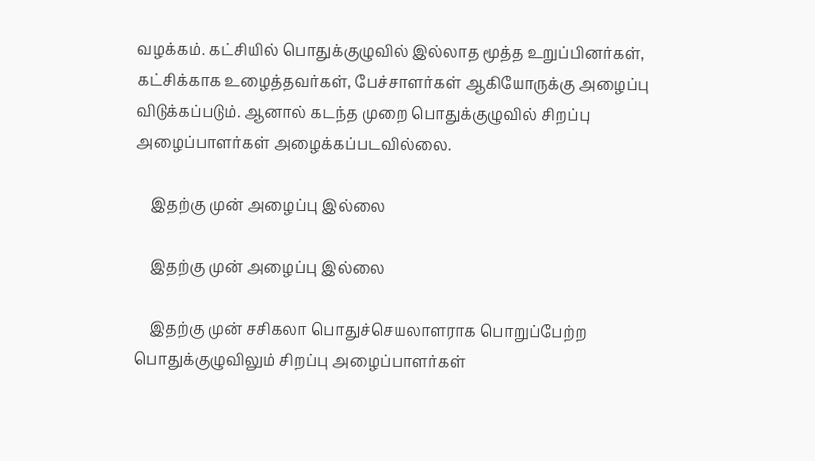வழக்கம். கட்சியில் பொதுக்குழுவில் இல்லாத மூத்த உறுப்பினர்கள், கட்சிக்காக உழைத்தவர்கள், பேச்சாளர்கள் ஆகியோருக்கு அழைப்பு விடுக்கப்படும். ஆனால் கடந்த முறை பொதுக்குழுவில் சிறப்பு அழைப்பாளர்கள் அழைக்கப்படவில்லை.

    இதற்கு முன் அழைப்பு இல்லை

    இதற்கு முன் அழைப்பு இல்லை

    இதற்கு முன் சசிகலா பொதுச்செயலாளராக பொறுப்பேற்ற பொதுக்குழுவிலும் சிறப்பு அழைப்பாளர்கள்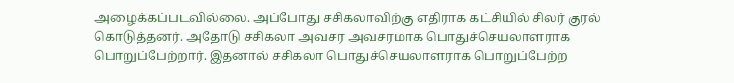அழைக்கப்படவில்லை. அப்போது சசிகலாவிற்கு எதிராக கட்சியில் சிலர் குரல் கொடுத்தனர். அதோடு சசிகலா அவசர அவசரமாக பொதுச்செயலாளராக பொறுப்பேற்றார். இதனால் சசிகலா பொதுச்செயலாளராக பொறுப்பேற்ற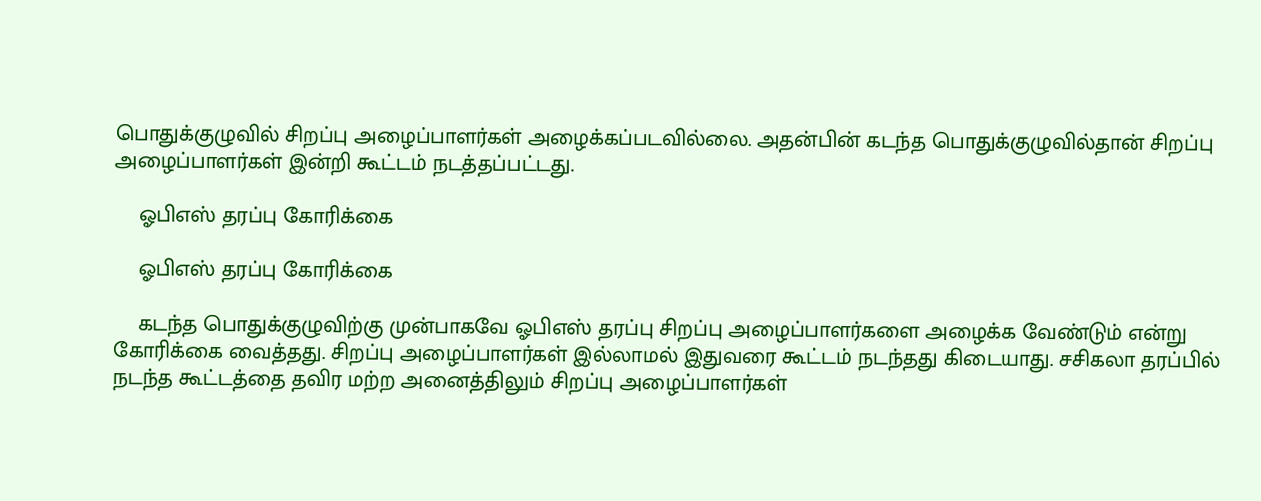பொதுக்குழுவில் சிறப்பு அழைப்பாளர்கள் அழைக்கப்படவில்லை. அதன்பின் கடந்த பொதுக்குழுவில்தான் சிறப்பு அழைப்பாளர்கள் இன்றி கூட்டம் நடத்தப்பட்டது.

    ஓபிஎஸ் தரப்பு கோரிக்கை

    ஓபிஎஸ் தரப்பு கோரிக்கை

    கடந்த பொதுக்குழுவிற்கு முன்பாகவே ஓபிஎஸ் தரப்பு சிறப்பு அழைப்பாளர்களை அழைக்க வேண்டும் என்று கோரிக்கை வைத்தது. சிறப்பு அழைப்பாளர்கள் இல்லாமல் இதுவரை கூட்டம் நடந்தது கிடையாது. சசிகலா தரப்பில் நடந்த கூட்டத்தை தவிர மற்ற அனைத்திலும் சிறப்பு அழைப்பாளர்கள்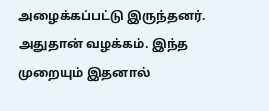அழைக்கப்பட்டு இருந்தனர். அதுதான் வழக்கம். இந்த முறையும் இதனால்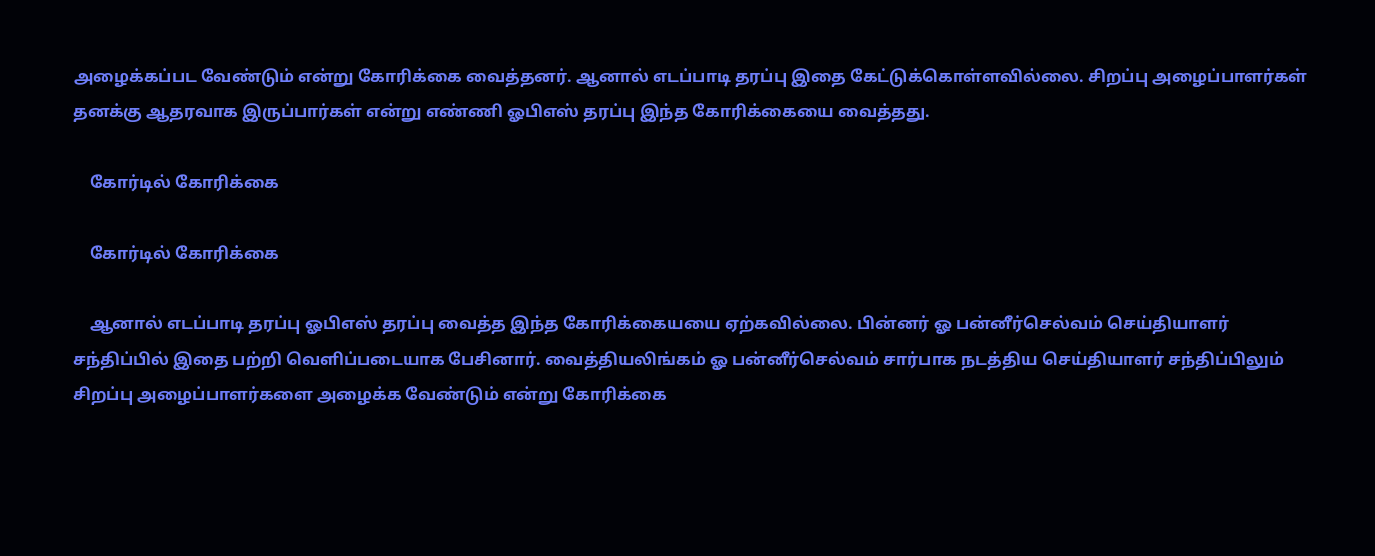அழைக்கப்பட வேண்டும் என்று கோரிக்கை வைத்தனர். ஆனால் எடப்பாடி தரப்பு இதை கேட்டுக்கொள்ளவில்லை. சிறப்பு அழைப்பாளர்கள் தனக்கு ஆதரவாக இருப்பார்கள் என்று எண்ணி ஓபிஎஸ் தரப்பு இந்த கோரிக்கையை வைத்தது.

    கோர்டில் கோரிக்கை

    கோர்டில் கோரிக்கை

    ஆனால் எடப்பாடி தரப்பு ஓபிஎஸ் தரப்பு வைத்த இந்த கோரிக்கையயை ஏற்கவில்லை. பின்னர் ஓ பன்னீர்செல்வம் செய்தியாளர் சந்திப்பில் இதை பற்றி வெளிப்படையாக பேசினார். வைத்தியலிங்கம் ஓ பன்னீர்செல்வம் சார்பாக நடத்திய செய்தியாளர் சந்திப்பிலும் சிறப்பு அழைப்பாளர்களை அழைக்க வேண்டும் என்று கோரிக்கை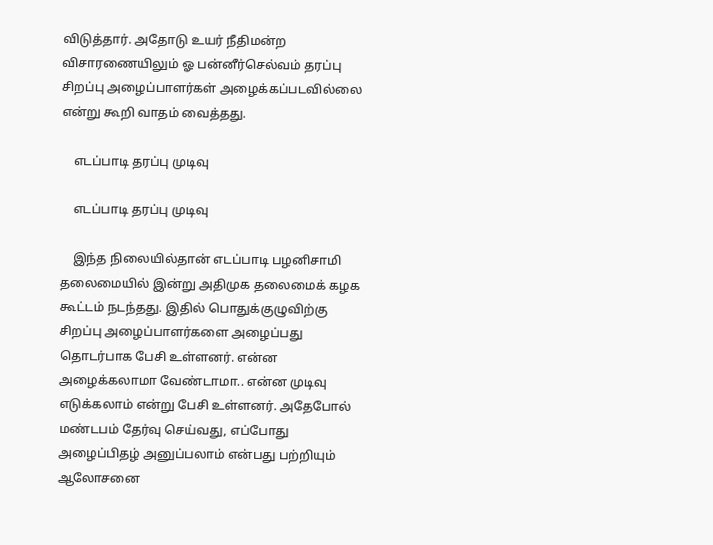விடுத்தார். அதோடு உயர் நீதிமன்ற விசாரணையிலும் ஓ பன்னீர்செல்வம் தரப்பு சிறப்பு அழைப்பாளர்கள் அழைக்கப்படவில்லை என்று கூறி வாதம் வைத்தது.

    எடப்பாடி தரப்பு முடிவு

    எடப்பாடி தரப்பு முடிவு

    இந்த நிலையில்தான் எடப்பாடி பழனிசாமி தலைமையில் இன்று அதிமுக தலைமைக் கழக கூட்டம் நடந்தது. இதில் பொதுக்குழுவிற்கு சிறப்பு அழைப்பாளர்களை அழைப்பது தொடர்பாக பேசி உள்ளனர். என்ன அழைக்கலாமா வேண்டாமா.. என்ன முடிவு எடுக்கலாம் என்று பேசி உள்ளனர். அதேபோல் மண்டபம் தேர்வு செய்வது, எப்போது அழைப்பிதழ் அனுப்பலாம் என்பது பற்றியும் ஆலோசனை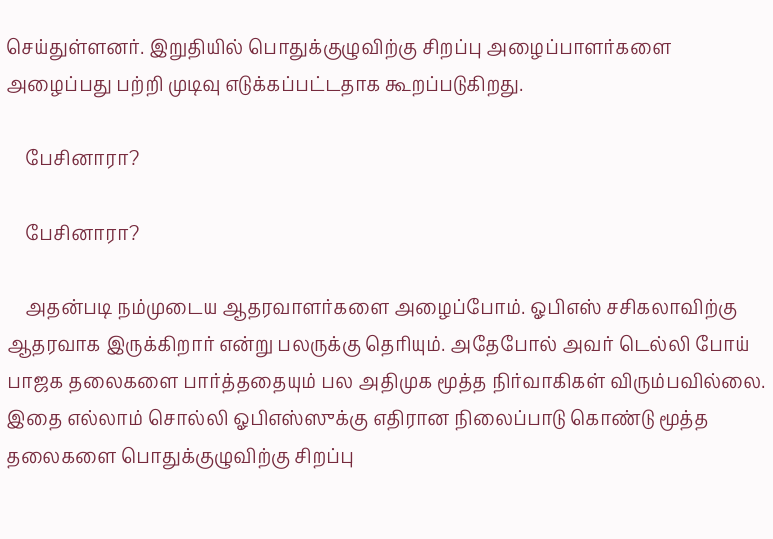செய்துள்ளனர். இறுதியில் பொதுக்குழுவிற்கு சிறப்பு அழைப்பாளர்களை அழைப்பது பற்றி முடிவு எடுக்கப்பட்டதாக கூறப்படுகிறது.

    பேசினாரா?

    பேசினாரா?

    அதன்படி நம்முடைய ஆதரவாளர்களை அழைப்போம். ஓபிஎஸ் சசிகலாவிற்கு ஆதரவாக இருக்கிறார் என்று பலருக்கு தெரியும். அதேபோல் அவர் டெல்லி போய் பாஜக தலைகளை பார்த்ததையும் பல அதிமுக மூத்த நிர்வாகிகள் விரும்பவில்லை. இதை எல்லாம் சொல்லி ஓபிஎஸ்ஸுக்கு எதிரான நிலைப்பாடு கொண்டு மூத்த தலைகளை பொதுக்குழுவிற்கு சிறப்பு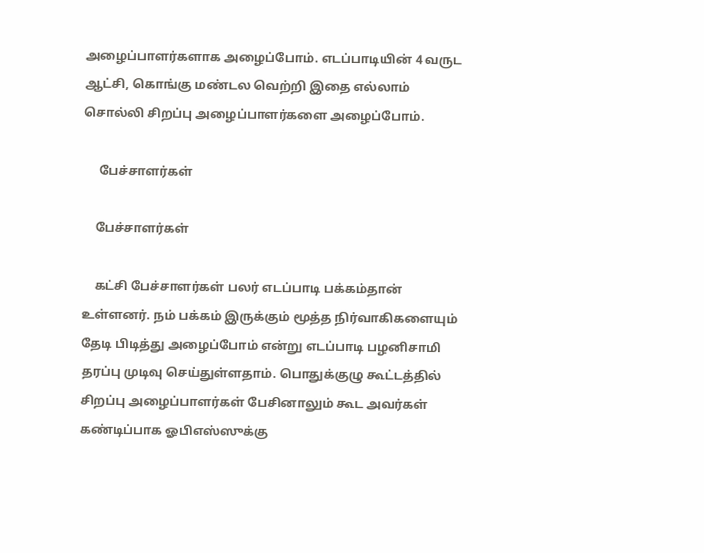அழைப்பாளர்களாக அழைப்போம். எடப்பாடியின் 4 வருட ஆட்சி, கொங்கு மண்டல வெற்றி இதை எல்லாம் சொல்லி சிறப்பு அழைப்பாளர்களை அழைப்போம்.

     பேச்சாளர்கள்

    பேச்சாளர்கள்

    கட்சி பேச்சாளர்கள் பலர் எடப்பாடி பக்கம்தான் உள்ளனர். நம் பக்கம் இருக்கும் மூத்த நிர்வாகிகளையும் தேடி பிடித்து அழைப்போம் என்று எடப்பாடி பழனிசாமி தரப்பு முடிவு செய்துள்ளதாம். பொதுக்குழு கூட்டத்தில் சிறப்பு அழைப்பாளர்கள் பேசினாலும் கூட அவர்கள் கண்டிப்பாக ஓபிஎஸ்ஸுக்கு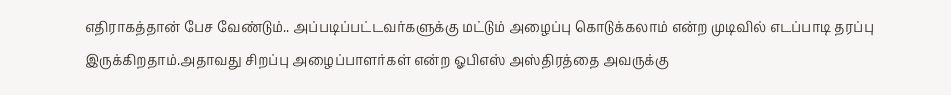எதிராகத்தான் பேச வேண்டும்.. அப்படிப்பட்டவர்களுக்கு மட்டும் அழைப்பு கொடுக்கலாம் என்ற முடிவில் எடப்பாடி தரப்பு இருக்கிறதாம்.அதாவது சிறப்பு அழைப்பாளர்கள் என்ற ஓபிஎஸ் அஸ்திரத்தை அவருக்கு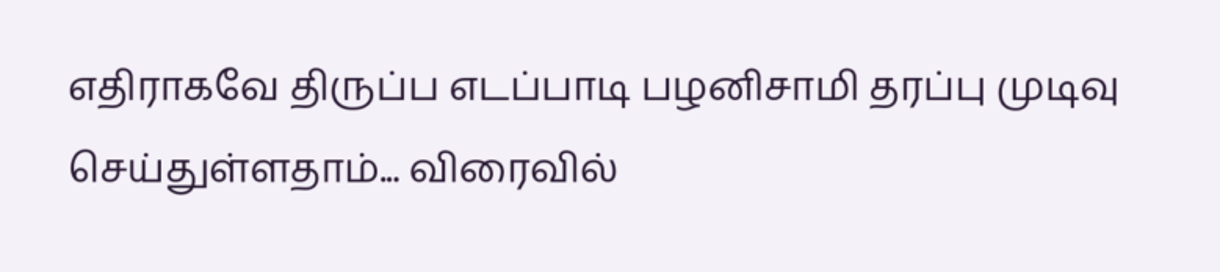எதிராகவே திருப்ப எடப்பாடி பழனிசாமி தரப்பு முடிவு செய்துள்ளதாம்... விரைவில்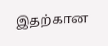இதற்கான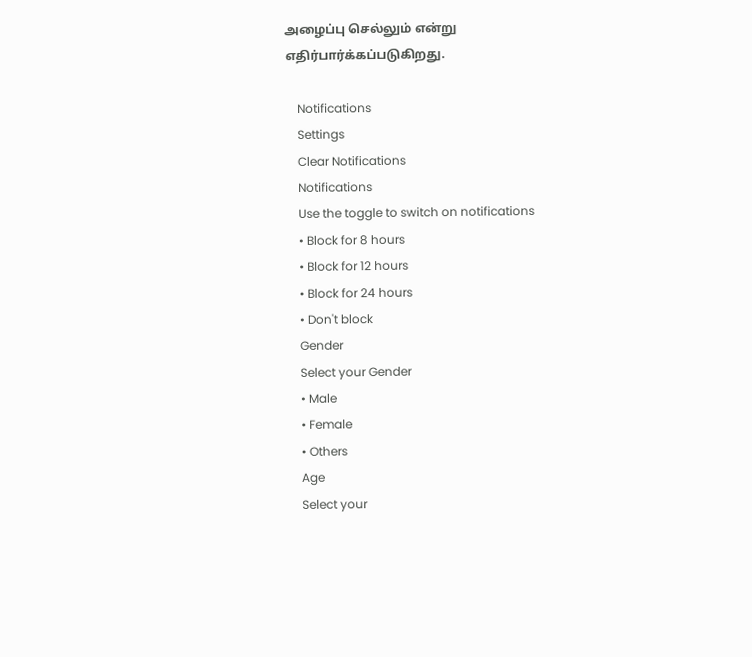அழைப்பு செல்லும் என்று எதிர்பார்க்கப்படுகிறது.

    Notifications
    Settings
    Clear Notifications
    Notifications
    Use the toggle to switch on notifications
    • Block for 8 hours
    • Block for 12 hours
    • Block for 24 hours
    • Don't block
    Gender
    Select your Gender
    • Male
    • Female
    • Others
    Age
    Select your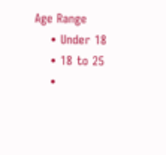Age Range
    • Under 18
    • 18 to 25
    •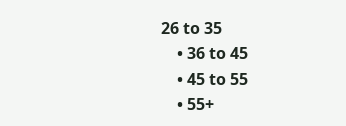26 to 35
    • 36 to 45
    • 45 to 55
    • 55+